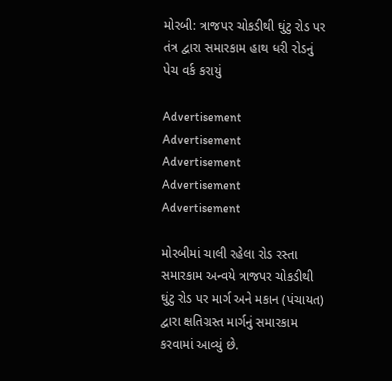મોરબી: ત્રાજપર ચોકડીથી ઘુંટુ રોડ પર તંત્ર દ્વારા સમારકામ હાથ ધરી રોડનું પેચ વર્ક કરાયું

Advertisement
Advertisement
Advertisement
Advertisement
Advertisement

મોરબીમાં ચાલી રહેલા રોડ રસ્તા સમારકામ અન્વયે ત્રાજપર ચોકડીથી ઘુંટુ રોડ પર માર્ગ અને મકાન (પંચાયત) દ્વારા ક્ષતિગ્રસ્ત માર્ગનું સમારકામ કરવામાં આવ્યું છે.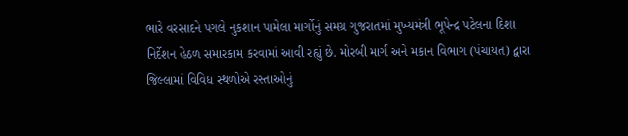ભારે વરસાદને પગલે નુકશાન પામેલા માર્ગોનું સમગ્ર ગુજરાતમાં મુખ્યમંત્રી ભૂપેન્દ્ર પટેલના દિશા નિર્દેશન હેઠળ સમારકામ કરવામાં આવી રહ્યું છે. મોરબી માર્ગ અને મકાન વિભાગ (પંચાયત) દ્વારા જિલ્લામાં વિવિધ સ્થળોએ રસ્તાઓનું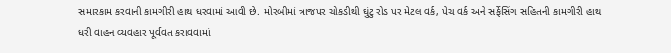સમારકામ કરવાની કામગીરી હાથ ધરવામાં આવી છે. મોરબીમાં ત્રાજપર ચોકડીથી ઘુંટુ રોડ પર મેટલ વર્ક, પેચ વર્ક અને સર્ફેસિંગ સહિતની કામગીરી હાથ ધરી વાહન વ્યવહાર પૂર્વવત કરાવવામાં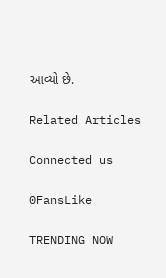આવ્યો છે.

Related Articles

Connected us

0FansLike

TRENDING NOW